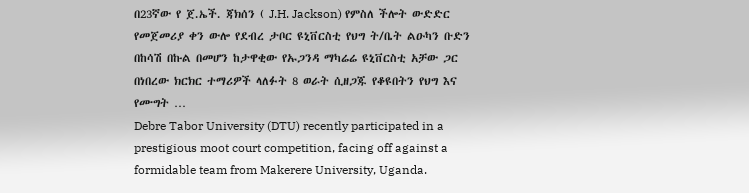በ23ኛው የ ጀ.ኤች. ጃክሰን ( J.H. Jackson) የምስለ ችሎት ውድድር የመጀመሪያ ቀን ውሎ የደብረ ታቦር ዩኒቨርስቲ የህግ ት/ቤት ልዑካን ቡድን በከሳሽ በኩል በመሆን ከታዋቂው የኡጋንዳ ማካሬሬ ዩኒቨርስቲ አቻው ጋር በነበረው ክርክር ተማሪዎች ላለፉት 8 ወራት ሲዘጋጁ የቆዩበትን የህግ እና የሙግት …
Debre Tabor University (DTU) recently participated in a prestigious moot court competition, facing off against a formidable team from Makerere University, Uganda.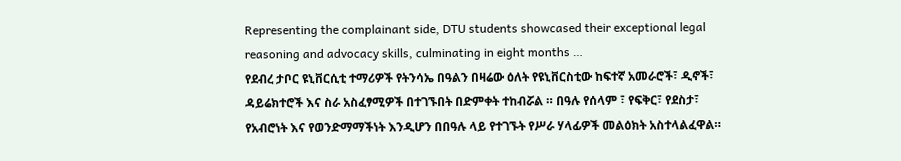Representing the complainant side, DTU students showcased their exceptional legal reasoning and advocacy skills, culminating in eight months …
የደብረ ታቦር ዩኒቨርሲቲ ተማሪዎች የትንሳኤ በዓልን በዛሬው ዕለት የዩኒቨርስቲው ከፍተኛ አመራሮች፣ ዲኖች፣ ዳይሬክተሮች እና ስራ አስፈፃሚዎች በተገኙበት በድምቀት ተከብሯል ። በዓሉ የሰላም ፣ የፍቅር፣ የደስታ፣ የአብሮነት እና የወንድማማችነት እንዲሆን በበዓሉ ላይ የተገኙት የሥራ ሃላፊዎች መልዕክት አስተላልፈዋል።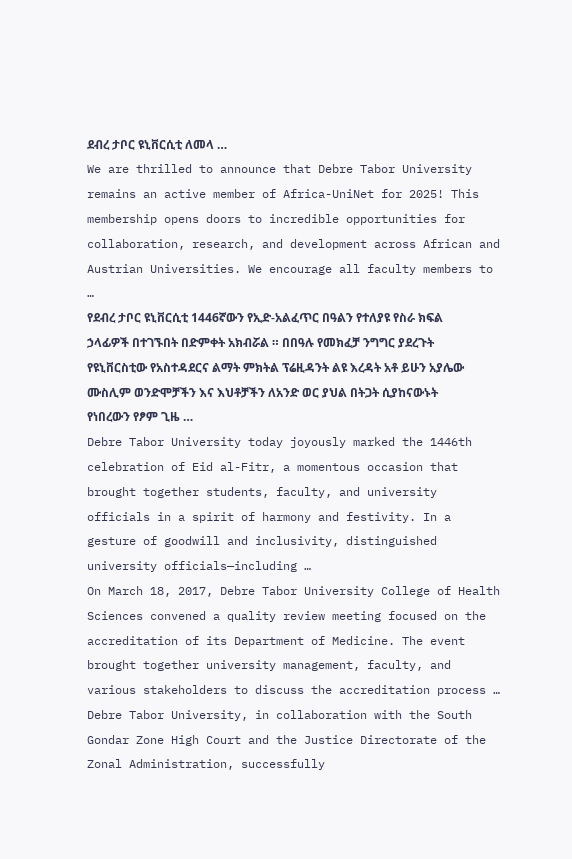ደብረ ታቦር ዩኒቨርሲቲ ለመላ …
We are thrilled to announce that Debre Tabor University remains an active member of Africa-UniNet for 2025! This membership opens doors to incredible opportunities for collaboration, research, and development across African and Austrian Universities. We encourage all faculty members to …
የደብረ ታቦር ዩኒቨርሲቲ 1446ኛውን የኢድ-አልፈጥር በዓልን የተለያዩ የስራ ክፍል ኃላፊዎች በተገኙበት በድምቀት አክብሯል ። በበዓሉ የመክፈቻ ንግግር ያደረጉት የዩኒቨርስቲው የአስተዳደርና ልማት ምክትል ፕሬዚዳንት ልዩ እረዳት አቶ ይሁን አያሌው ሙስሊም ወንድሞቻችን እና እህቶቻችን ለአንድ ወር ያህል በትጋት ሲያከናውኑት የነበረውን የፆም ጊዜ …
Debre Tabor University today joyously marked the 1446th celebration of Eid al-Fitr, a momentous occasion that brought together students, faculty, and university officials in a spirit of harmony and festivity. In a gesture of goodwill and inclusivity, distinguished university officials—including …
On March 18, 2017, Debre Tabor University College of Health Sciences convened a quality review meeting focused on the accreditation of its Department of Medicine. The event brought together university management, faculty, and various stakeholders to discuss the accreditation process …
Debre Tabor University, in collaboration with the South Gondar Zone High Court and the Justice Directorate of the Zonal Administration, successfully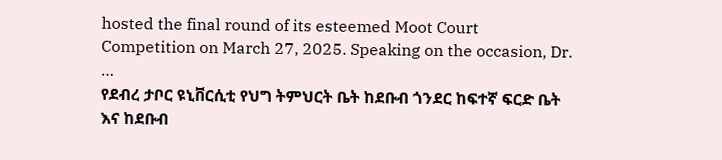hosted the final round of its esteemed Moot Court Competition on March 27, 2025. Speaking on the occasion, Dr. …
የደብረ ታቦር ዩኒቨርሲቲ የህግ ትምህርት ቤት ከደቡብ ጎንደር ከፍተኛ ፍርድ ቤት እና ከደቡብ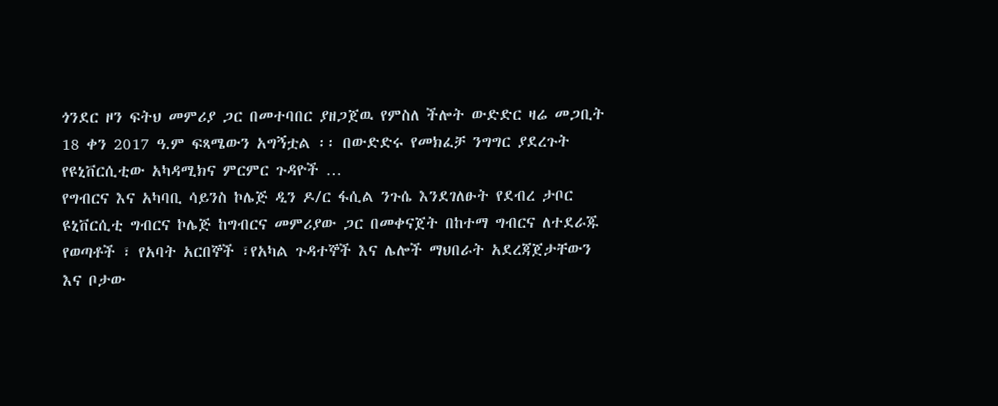ጎንደር ዞን ፍትህ መምሪያ ጋር በመተባበር ያዘጋጀዉ የምስለ ችሎት ውድድር ዛሬ መጋቢት 18 ቀን 2017 ዓ.ም ፍጻሜውን አግኝቷል ፡፡ በውድድሩ የመክፈቻ ንግግር ያደረጉት የዩኒቨርሲቲው አካዳሚክና ምርምር ጉዳዮች …
የግብርና እና አካባቢ ሳይንስ ኮሌጅ ዲን ዶ/ር ፋሲል ንጉሴ እንደገለፁት የደብረ ታቦር ዩኒቨርሲቲ ግብርና ኮሌጅ ከግብርና መምሪያው ጋር በመቀናጀት በከተማ ግብርና ለተደራጁ የወጣቶች ፣ የአባት አርበኞች ፣የአካል ጉዳተኞች እና ሌሎች ማህበራት አደረጃጀታቸውን እና ቦታው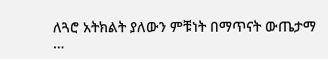ለጓሮ አትክልት ያለውን ምቹነት በማጥናት ውጤታማ …